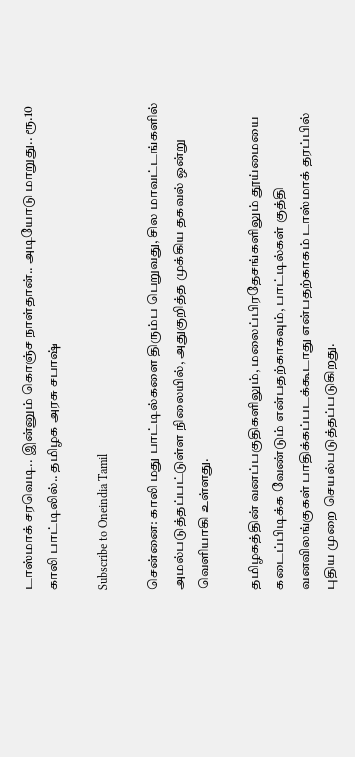டாஸ்மாக் சரவெடி.. இன்னும் கொஞ்ச நாள்தான்.. அடியோடு மாறுது.. ரூ.10 காலி பாட்டிலில்.. தமிழக அரசு சபாஷ்

Subscribe to Oneindia Tamil

சென்னை: காலி மது பாட்டில்களை திரும்ப பெறுவது, சில மாவட்டங்களில் அமல்படுத்தப்பட்டுள்ள நிலையில், அதுகுறித்த முக்கிய தகவல் ஒன்று வெளியாகி உள்ளது.

தமிழகத்தின் வனப்பகுதிகளிலும், மலைப்பிரதேசங்களிலும் தூய்மையை கடைப்பிடிக்க வேண்டும் என்பதற்காகவும், பாட்டில்கள் குத்தி வனவிலங்குகள் பாதிக்கப்படக்கூடாது என்பதற்காகம் டாஸ்மாக் தரப்பில் புதிய முறை செயல்படுத்தப்படுகிறது.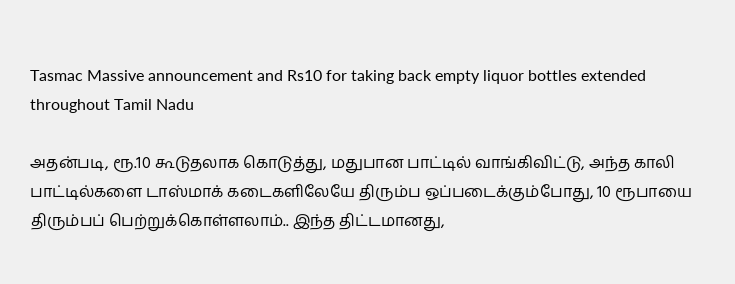Tasmac Massive announcement and Rs10 for taking back empty liquor bottles extended throughout Tamil Nadu

அதன்படி, ரூ.10 கூடுதலாக கொடுத்து, மதுபான பாட்டில் வாங்கிவிட்டு, அந்த காலி பாட்டில்களை டாஸ்மாக் கடைகளிலேயே திரும்ப ஒப்படைக்கும்போது, 10 ரூபாயை திரும்பப் பெற்றுக்கொள்ளலாம்.. இந்த திட்டமானது,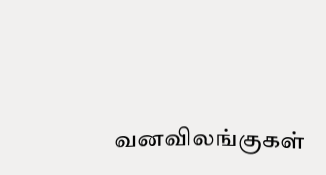வனவிலங்குகள்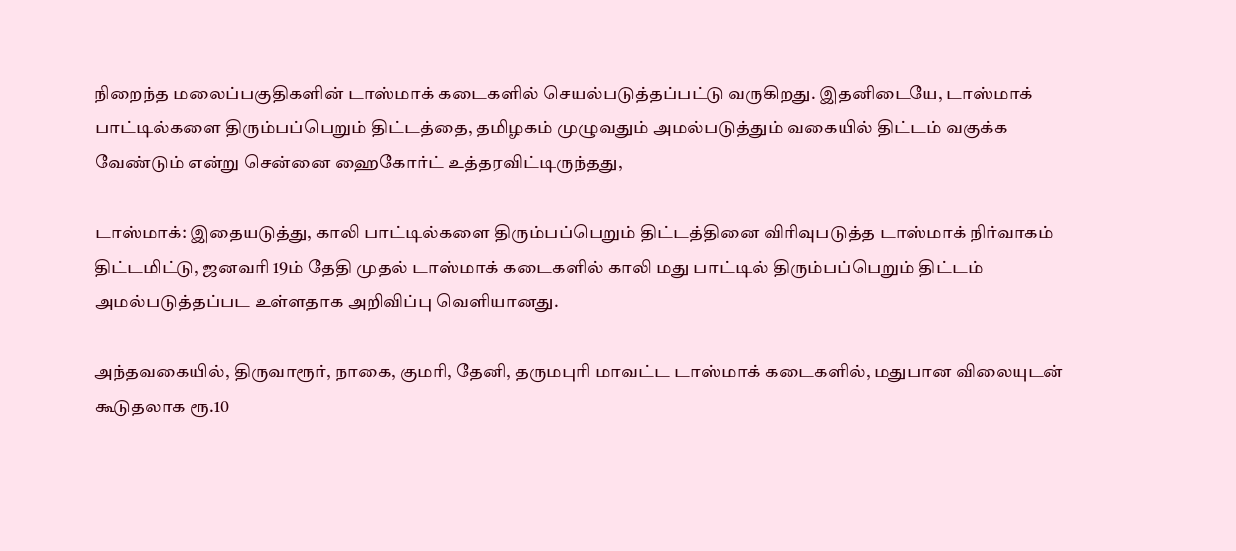நிறைந்த மலைப்பகுதிகளின் டாஸ்மாக் கடைகளில் செயல்படுத்தப்பட்டு வருகிறது. இதனிடையே, டாஸ்மாக் பாட்டில்களை திரும்பப்பெறும் திட்டத்தை, தமிழகம் முழுவதும் அமல்படுத்தும் வகையில் திட்டம் வகுக்க வேண்டும் என்று சென்னை ஹைகோர்ட் உத்தரவிட்டிருந்தது,

டாஸ்மாக்: இதையடுத்து, காலி பாட்டில்களை திரும்பப்பெறும் திட்டத்தினை விரிவுபடுத்த டாஸ்மாக் நிர்வாகம் திட்டமிட்டு, ஜனவரி 19ம் தேதி முதல் டாஸ்மாக் கடைகளில் காலி மது பாட்டில் திரும்பப்பெறும் திட்டம் அமல்படுத்தப்பட உள்ளதாக அறிவிப்பு வெளியானது.

அந்தவகையில், திருவாரூர், நாகை, குமரி, தேனி, தருமபுரி மாவட்ட டாஸ்மாக் கடைகளில், மதுபான விலையுடன் கூடுதலாக ரூ.10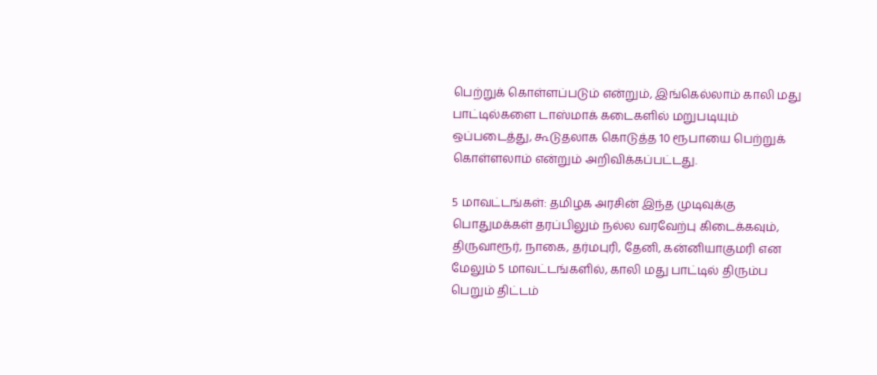பெற்றுக் கொள்ளப்படும் என்றும், இங்கெல்லாம் காலி மது பாட்டில்களை டாஸ்மாக் கடைகளில் மறுபடியும் ஒப்படைத்து, கூடுதலாக கொடுத்த 10 ரூபாயை பெற்றுக் கொள்ளலாம் என்றும் அறிவிக்கப்பட்டது.

5 மாவட்டங்கள்: தமிழக அரசின் இந்த முடிவுக்கு பொதுமக்கள் தரப்பிலும் நல்ல வரவேற்பு கிடைக்கவும், திருவாரூர், நாகை, தர்மபுரி, தேனி, கன்னியாகுமரி என மேலும் 5 மாவட்டங்களில், காலி மது பாட்டில் திரும்ப பெறும் திட்டம்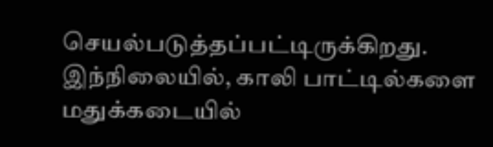செயல்படுத்தப்பட்டிருக்கிறது. இந்நிலையில், காலி பாட்டில்களை மதுக்கடையில்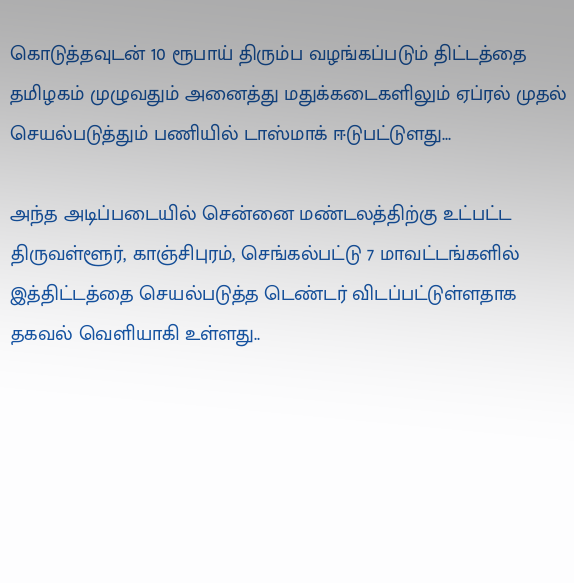கொடுத்தவுடன் 10 ரூபாய் திரும்ப வழங்கப்படும் திட்டத்தை தமிழகம் முழுவதும் அனைத்து மதுக்கடைகளிலும் ஏப்ரல் முதல் செயல்படுத்தும் பணியில் டாஸ்மாக் ஈடுபட்டுளது...

அந்த அடிப்படையில் சென்னை மண்டலத்திற்கு உட்பட்ட திருவள்ளூர், காஞ்சிபுரம், செங்கல்பட்டு 7 மாவட்டங்களில் இத்திட்டத்தை செயல்படுத்த டெண்டர் விடப்பட்டுள்ளதாக தகவல் வெளியாகி உள்ளது..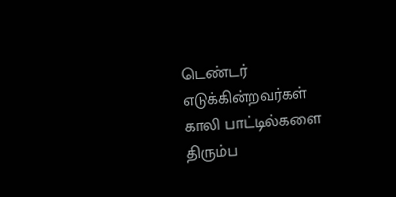டெண்டர் எடுக்கின்றவர்கள் காலி பாட்டில்களை திரும்ப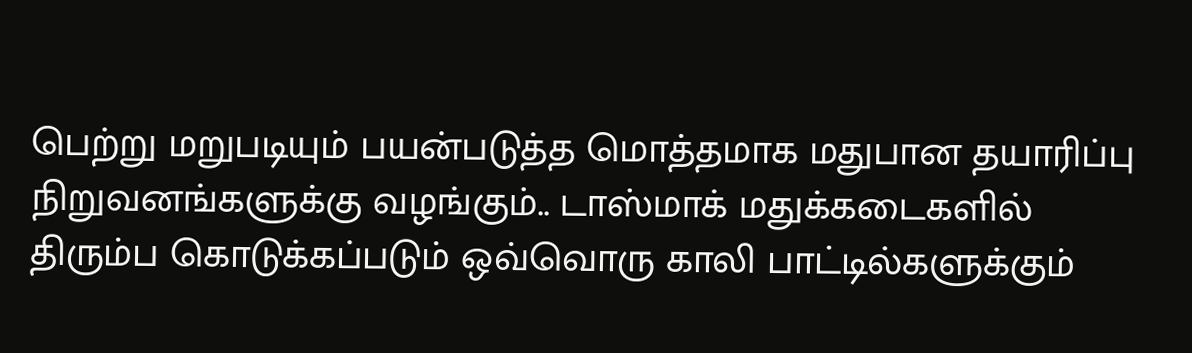பெற்று மறுபடியும் பயன்படுத்த மொத்தமாக மதுபான தயாரிப்பு நிறுவனங்களுக்கு வழங்கும்.. டாஸ்மாக் மதுக்கடைகளில் திரும்ப கொடுக்கப்படும் ஒவ்வொரு காலி பாட்டில்களுக்கும்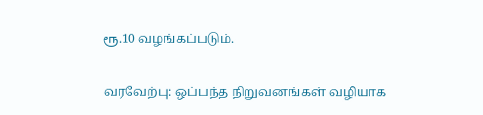ரூ.10 வழங்கப்படும்.

வரவேற்பு: ஒப்பந்த நிறுவனங்கள் வழியாக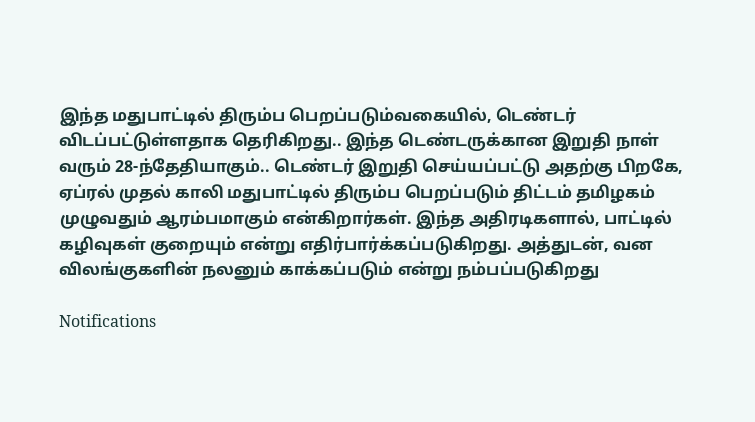இந்த மதுபாட்டில் திரும்ப பெறப்படும்வகையில், டெண்டர் விடப்பட்டுள்ளதாக தெரிகிறது.. இந்த டெண்டருக்கான இறுதி நாள் வரும் 28-ந்தேதியாகும்.. டெண்டர் இறுதி செய்யப்பட்டு அதற்கு பிறகே, ஏப்ரல் முதல் காலி மதுபாட்டில் திரும்ப பெறப்படும் திட்டம் தமிழகம் முழுவதும் ஆரம்பமாகும் என்கிறார்கள். இந்த அதிரடிகளால், பாட்டில் கழிவுகள் குறையும் என்று எதிர்பார்க்கப்படுகிறது. அத்துடன், வன விலங்குகளின் நலனும் காக்கப்படும் என்று நம்பப்படுகிறது

Notifications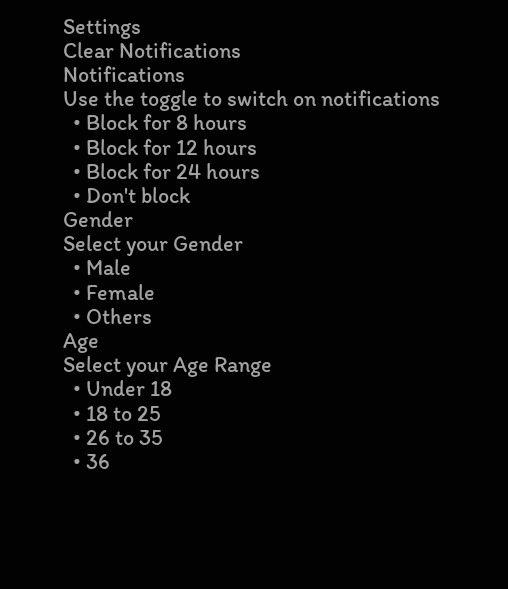Settings
Clear Notifications
Notifications
Use the toggle to switch on notifications
  • Block for 8 hours
  • Block for 12 hours
  • Block for 24 hours
  • Don't block
Gender
Select your Gender
  • Male
  • Female
  • Others
Age
Select your Age Range
  • Under 18
  • 18 to 25
  • 26 to 35
  • 36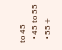to 45
  • 45 to 55
  • 55+